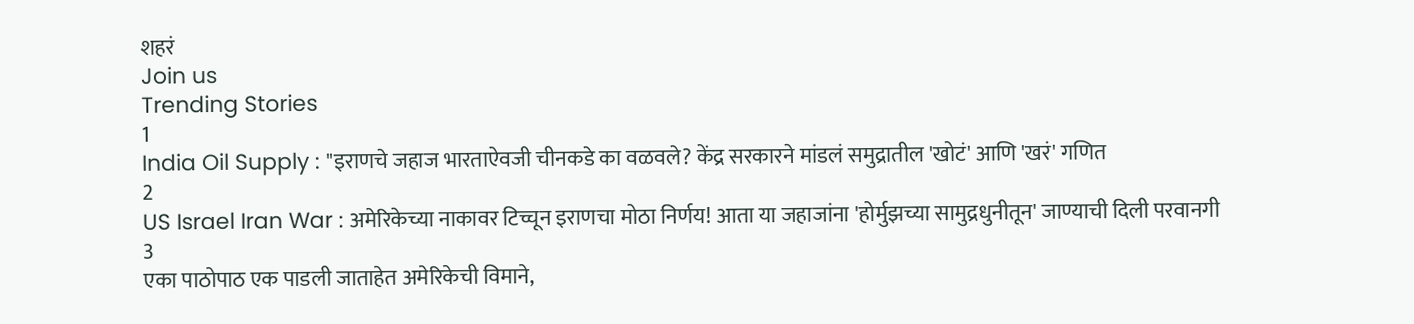शहरं
Join us
Trending Stories
1
India Oil Supply : "इराणचे जहाज भारताऐवजी चीनकडे का वळवले? केंद्र सरकारने मांडलं समुद्रातील 'खोटं' आणि 'खरं' गणित
2
US Israel Iran War : अमेरिकेच्या नाकावर टिच्चून इराणचा मोठा निर्णय! आता या जहाजांना 'होर्मुझच्या सामुद्रधुनीतून' जाण्याची दिली परवानगी
3
एका पाठोपाठ एक पाडली जाताहेत अमेरिकेची विमाने,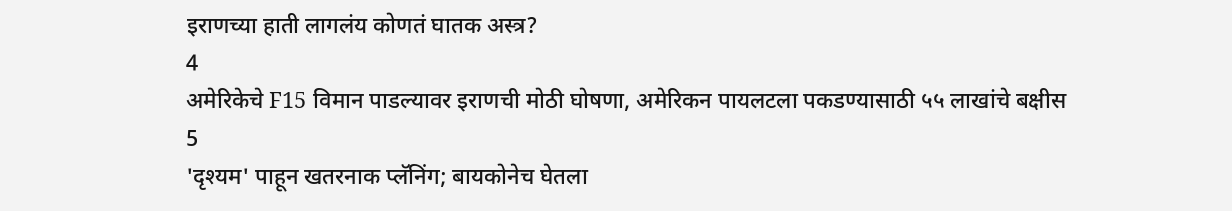इराणच्या हाती लागलंय कोणतं घातक अस्त्र?
4
अमेरिकेचे F15 विमान पाडल्यावर इराणची मोठी घोषणा, अमेरिकन पायलटला पकडण्यासाठी ५५ लाखांचे बक्षीस
5
'दृश्यम' पाहून खतरनाक प्लॅनिंग; बायकोनेच घेतला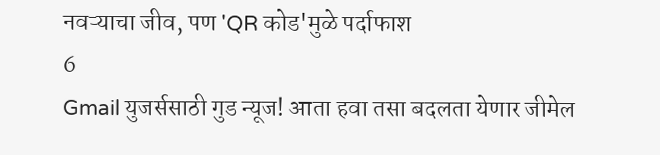नवऱ्याचा जीव, पण 'QR कोड'मुळे पर्दाफाश
6
Gmail युजर्ससाठी गुड न्यूज! आता हवा तसा बदलता येणार जीमेल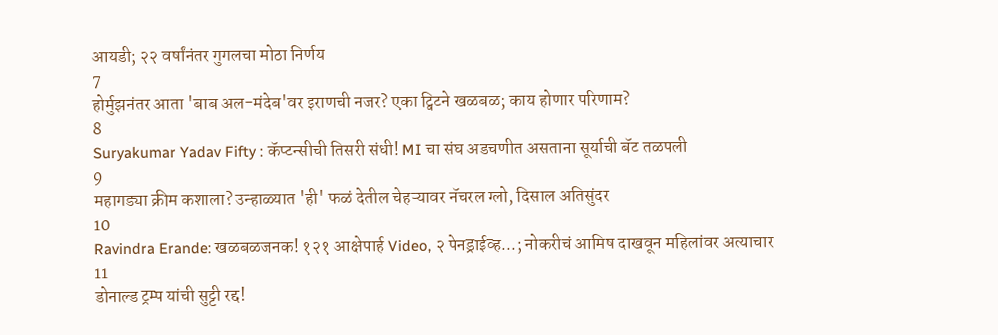आयडी; २२ वर्षांनंतर गुगलचा मोठा निर्णय
7
होर्मुझनंतर आता 'बाब अल-मंदेब'वर इराणची नजर? एका ट्विटने खळबळ; काय होणार परिणाम?
8
Suryakumar Yadav Fifty : कॅप्टन्सीची तिसरी संधी! MI चा संघ अडचणीत असताना सूर्याची बॅट तळपली
9
महागड्या क्रीम कशाला? उन्हाळ्यात 'ही' फळं देतील चेहऱ्यावर नॅचरल ग्लो, दिसाल अतिसुंदर
10
Ravindra Erande: खळबळजनक! १२१ आक्षेपार्ह Video, २ पेनड्राईव्ह...; नोकरीचं आमिष दाखवून महिलांवर अत्याचार
11
डोनाल्ड ट्रम्प यांची सुट्टी रद्द!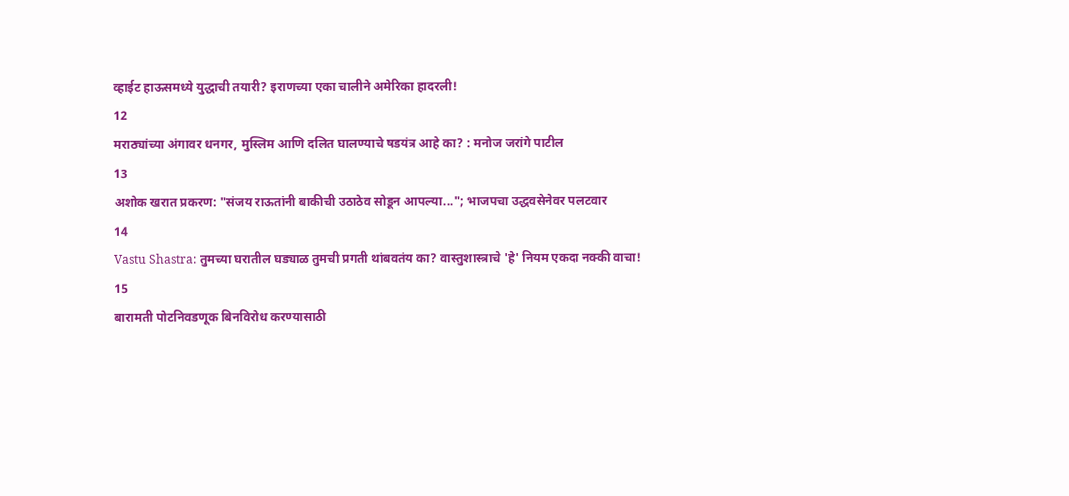व्हाईट हाऊसमध्ये युद्धाची तयारी? इराणच्या एका चालीने अमेरिका हादरली!
12
मराठ्यांच्या अंगावर धनगर, मुस्लिम आणि दलित घालण्याचे षडयंत्र आहे का? : मनोज जरांगे पाटील
13
अशोक खरात प्रकरण: "संजय राऊतांनी बाकीची उठाठेव सोडून आपल्या..."; भाजपचा उद्धवसेनेवर पलटवार
14
Vastu Shastra: तुमच्या घरातील घड्याळ तुमची प्रगती थांबवतंय का? वास्तुशास्त्राचे 'हे' नियम एकदा नक्की वाचा!
15
बारामती पोटनिवडणूक बिनविरोध करण्यासाठी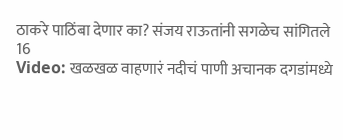ठाकरे पाठिंबा देणार का? संजय राऊतांनी सगळेच सांगितले
16
Video: खळखळ वाहणारं नदीचं पाणी अचानक दगडांमध्ये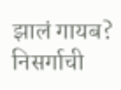झालं गायब? निसर्गाची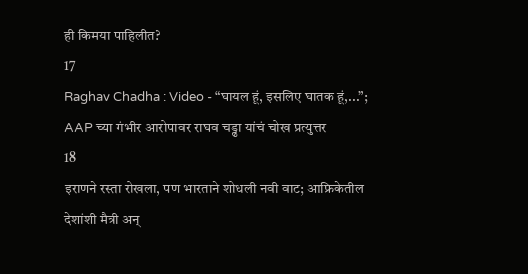ही किमया पाहिलीत?
17
Raghav Chadha : Video - “घायल हूं, इसलिए घातक हूं,...”; AAP च्या गंभीर आरोपावर राघव चड्ढा यांचं चोख प्रत्युत्तर
18
इराणने रस्ता रोखला, पण भारताने शोधली नवी वाट; आफ्रिकेतील देशांशी मैत्री अन्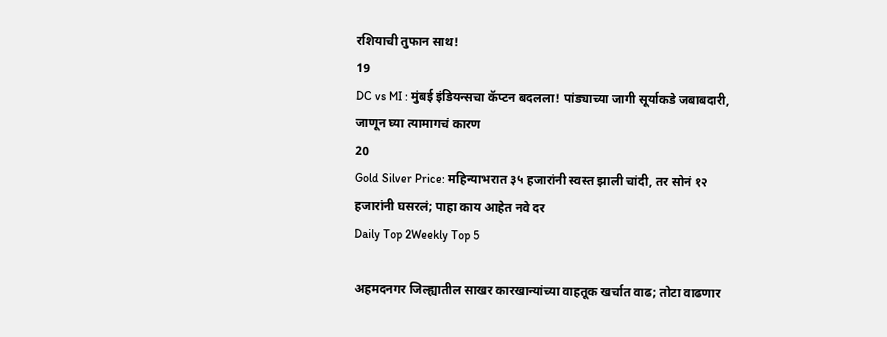रशियाची तुफान साथ!
19
DC vs MI : मुंबई इंडियन्सचा कॅप्टन बदलला! पांड्याच्या जागी सूर्याकडे जबाबदारी, जाणून घ्या त्यामागचं कारण
20
Gold Silver Price: महिन्याभरात ३५ हजारांनी स्वस्त झाली चांदी, तर सोनं १२ हजारांनी घसरलं; पाहा काय आहेत नवे दर
Daily Top 2Weekly Top 5

अहमदनगर जिल्ह्यातील साखर कारखान्यांच्या वाहतूक खर्चात वाढ; तोटा वाढणार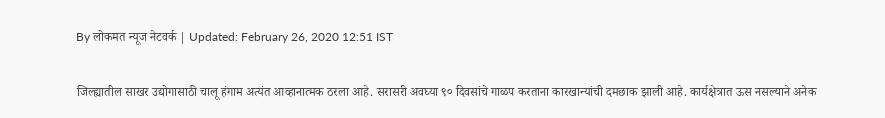By लोकमत न्यूज नेटवर्क | Updated: February 26, 2020 12:51 IST

जिल्ह्यातील साखर उद्योगासाठी चालू हंगाम अत्यंत आव्हानात्मक ठरला आहे. सरासरी अवघ्या ९० दिवसांचे गाळप करताना कारखान्यांची दमछाक झाली आहे. कार्यक्षेत्रात ऊस नसल्याने अनेक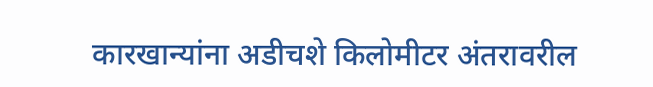कारखान्यांना अडीचशे किलोमीटर अंतरावरील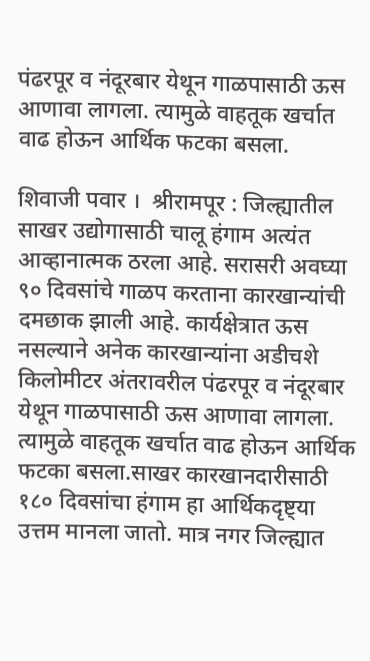पंढरपूर व नंदूरबार येथून गाळपासाठी ऊस आणावा लागला. त्यामुळे वाहतूक खर्चात वाढ होऊन आर्थिक फटका बसला.

शिवाजी पवार ।  श्रीरामपूर : जिल्ह्यातील साखर उद्योगासाठी चालू हंगाम अत्यंत आव्हानात्मक ठरला आहे. सरासरी अवघ्या ९० दिवसांचे गाळप करताना कारखान्यांची दमछाक झाली आहे. कार्यक्षेत्रात ऊस नसल्याने अनेक कारखान्यांना अडीचशे किलोमीटर अंतरावरील पंढरपूर व नंदूरबार येथून गाळपासाठी ऊस आणावा लागला. त्यामुळे वाहतूक खर्चात वाढ होऊन आर्थिक फटका बसला.साखर कारखानदारीसाठी १८० दिवसांचा हंगाम हा आर्थिकदृष्ट्या उत्तम मानला जातो. मात्र नगर जिल्ह्यात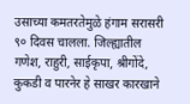उसाच्या कमतरतेमुळे हंगाम सरासरी ९० दिवस चालला. जिल्ह्यातील गणेश, राहुरी, साईकृपा, श्रीगोंदे, कुकडी व पारनेर हे साखर कारखाने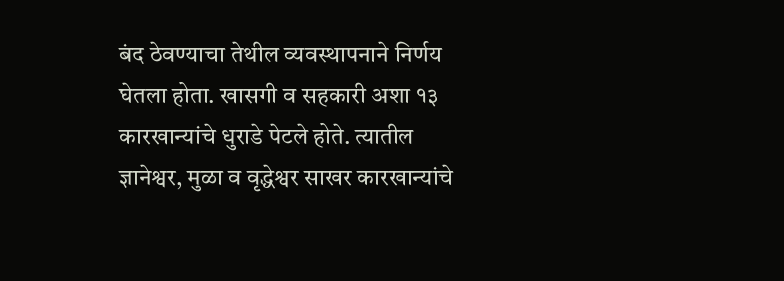बंद ठेवण्याचा तेथील व्यवस्थापनाने निर्णय घेतला होता. खासगी व सहकारी अशा १३ कारखान्यांचे धुराडे पेटले होते. त्यातील ज्ञानेश्वर, मुळा व वृद्धेश्वर साखर कारखान्यांचे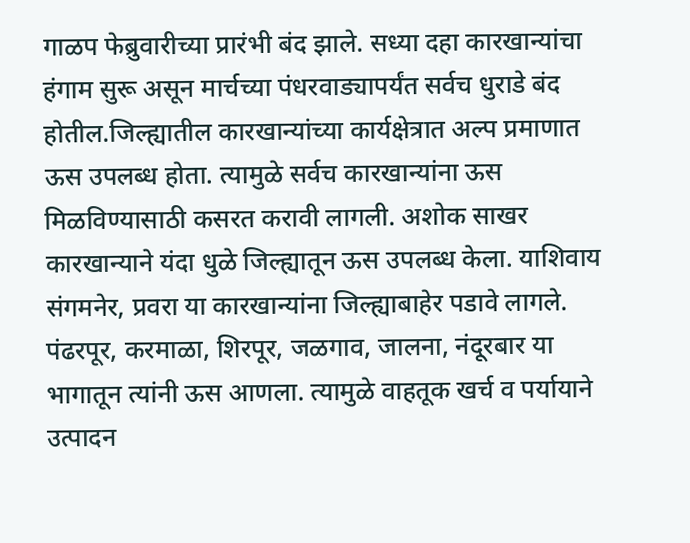गाळप फेब्रुवारीच्या प्रारंभी बंद झाले. सध्या दहा कारखान्यांचा हंगाम सुरू असून मार्चच्या पंधरवाड्यापर्यंत सर्वच धुराडे बंद होतील.जिल्ह्यातील कारखान्यांच्या कार्यक्षेत्रात अल्प प्रमाणात ऊस उपलब्ध होता. त्यामुळे सर्वच कारखान्यांना ऊस मिळविण्यासाठी कसरत करावी लागली. अशोक साखर कारखान्याने यंदा धुळे जिल्ह्यातून ऊस उपलब्ध केला. याशिवाय संगमनेर, प्रवरा या कारखान्यांना जिल्ह्याबाहेर पडावे लागले. पंढरपूर, करमाळा, शिरपूर, जळगाव, जालना, नंदूरबार या भागातून त्यांनी ऊस आणला. त्यामुळे वाहतूक खर्च व पर्यायाने उत्पादन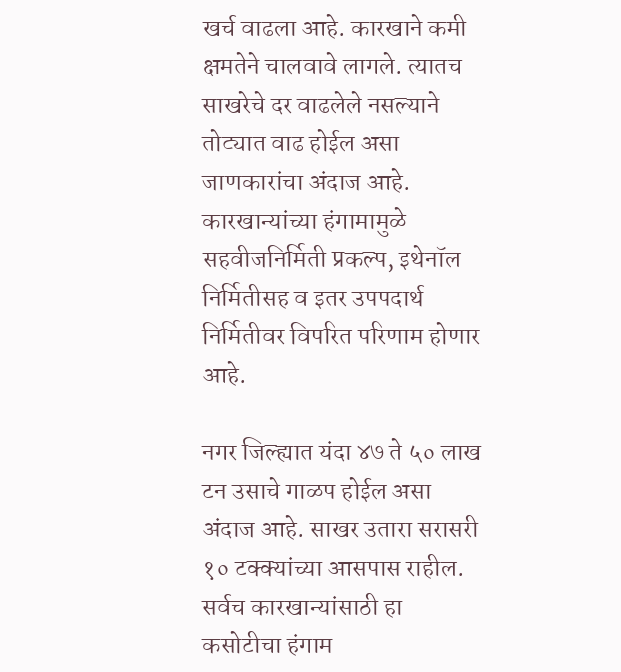खर्च वाढला आहे. कारखाने कमी क्षमतेने चालवावे लागले. त्यातच साखरेचे दर वाढलेले नसल्याने तोट्यात वाढ होईल असा जाणकारांचा अंदाज आहे. कारखान्यांच्या हंगामामुळे सहवीजनिर्मिती प्रकल्प, इथेनॉल निर्मितीसह व इतर उपपदार्थ निर्मितीवर विपरित परिणाम होणार आहे.

नगर जिल्ह्यात यंदा ४७ ते ५० लाख टन उसाचे गाळप होईल असा अंदाज आहे. साखर उतारा सरासरी १० टक्क्यांच्या आसपास राहील. सर्वच कारखान्यांसाठी हा कसोटीचा हंगाम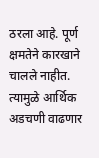ठरला आहे. पूर्ण क्षमतेने कारखाने चालले नाहीत. त्यामुळे आर्थिक अडचणी वाढणार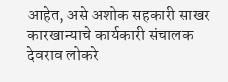आहेत, असे अशोक सहकारी साखर कारखान्याचे कार्यकारी संचालक देवराव लोकरे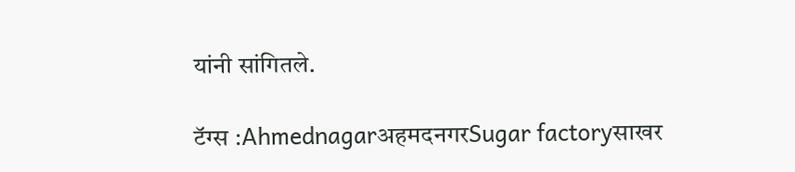यांनी सांगितले.

टॅग्स :AhmednagarअहमदनगरSugar factoryसाखर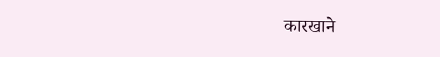कारखाने